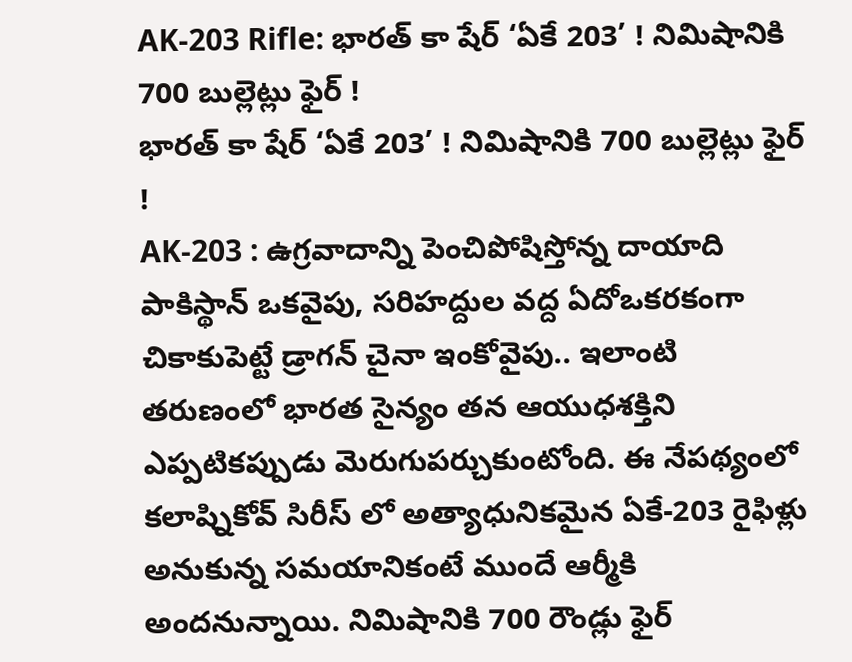AK-203 Rifle: భారత్ కా షేర్ ‘ఏకే 203’ ! నిమిషానికి 700 బుల్లెట్లు ఫైర్ !
భారత్ కా షేర్ ‘ఏకే 203’ ! నిమిషానికి 700 బుల్లెట్లు ఫైర్ !
AK-203 : ఉగ్రవాదాన్ని పెంచిపోషిస్తోన్న దాయాది పాకిస్థాన్ ఒకవైపు, సరిహద్దుల వద్ద ఏదోఒకరకంగా చికాకుపెట్టే డ్రాగన్ చైనా ఇంకోవైపు.. ఇలాంటి తరుణంలో భారత సైన్యం తన ఆయుధశక్తిని ఎప్పటికప్పుడు మెరుగుపర్చుకుంటోంది. ఈ నేపథ్యంలో కలాష్నికోవ్ సిరీస్ లో అత్యాధునికమైన ఏకే-203 రైఫిళ్లు అనుకున్న సమయానికంటే ముందే ఆర్మీకి అందనున్నాయి. నిమిషానికి 700 రౌండ్లు ఫైర్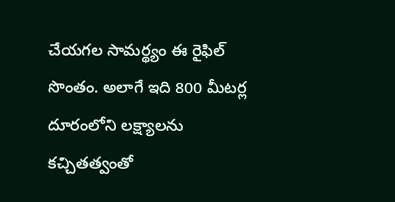చేయగల సామర్థ్యం ఈ రైఫిల్ సొంతం. అలాగే ఇది 800 మీటర్ల దూరంలోని లక్ష్యాలను కచ్చితత్వంతో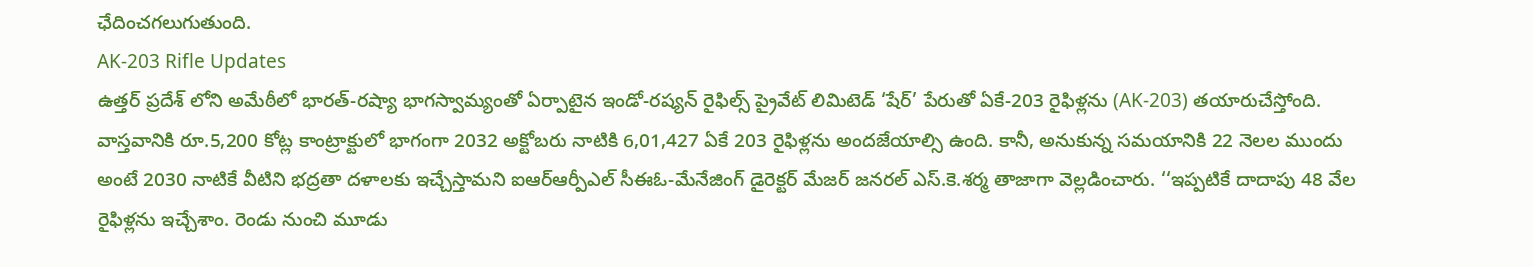ఛేదించగలుగుతుంది.
AK-203 Rifle Updates
ఉత్తర్ ప్రదేశ్ లోని అమేఠీలో భారత్-రష్యా భాగస్వామ్యంతో ఏర్పాటైన ఇండో-రష్యన్ రైఫిల్స్ ప్రైవేట్ లిమిటెడ్ ‘షేర్’ పేరుతో ఏకే-203 రైఫిళ్లను (AK-203) తయారుచేస్తోంది. వాస్తవానికి రూ.5,200 కోట్ల కాంట్రాక్టులో భాగంగా 2032 అక్టోబరు నాటికి 6,01,427 ఏకే 203 రైఫిళ్లను అందజేయాల్సి ఉంది. కానీ, అనుకున్న సమయానికి 22 నెలల ముందు అంటే 2030 నాటికే వీటిని భద్రతా దళాలకు ఇచ్చేస్తామని ఐఆర్ఆర్పీఎల్ సీఈఓ-మేనేజింగ్ డైరెక్టర్ మేజర్ జనరల్ ఎస్.కె.శర్మ తాజాగా వెల్లడించారు. ‘‘ఇప్పటికే దాదాపు 48 వేల రైఫిళ్లను ఇచ్చేశాం. రెండు నుంచి మూడు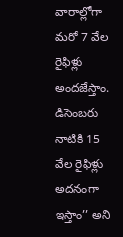వారాల్లోగా మరో 7 వేల రైఫిళ్లు అందజేస్తాం. డిసెంబరు నాటికి 15 వేల రైఫిళ్లు అదనంగా ఇస్తాం’’ అని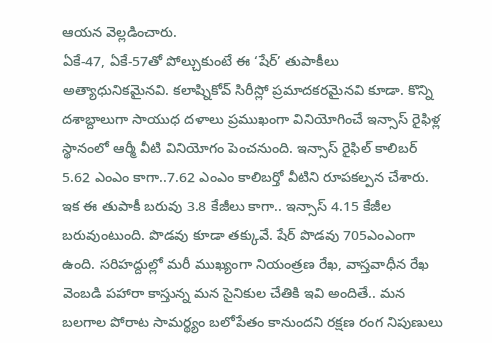ఆయన వెల్లడించారు.
ఏకే-47, ఏకే-57తో పోల్చుకుంటే ఈ ‘షేర్’ తుపాకీలు అత్యాధునికమైనవి. కలాష్నికోవ్ సిరీస్లో ప్రమాదకరమైనవి కూడా. కొన్ని దశాబ్దాలుగా సాయుధ దళాలు ప్రముఖంగా వినియోగించే ఇన్సాస్ రైఫిళ్ల స్థానంలో ఆర్మీ వీటి వినియోగం పెంచనుంది. ఇన్సాస్ రైఫిల్ కాలిబర్ 5.62 ఎంఎం కాగా..7.62 ఎంఎం కాలిబర్తో వీటిని రూపకల్పన చేశారు. ఇక ఈ తుపాకీ బరువు 3.8 కేజీలు కాగా.. ఇన్సాస్ 4.15 కేజీల బరువుంటుంది. పొడవు కూడా తక్కువే. షేర్ పొడవు 705ఎంఎంగా ఉంది. సరిహద్దుల్లో మరీ ముఖ్యంగా నియంత్రణ రేఖ, వాస్తవాధీన రేఖ వెంబడి పహారా కాస్తున్న మన సైనికుల చేతికి ఇవి అందితే.. మన బలగాల పోరాట సామర్థ్యం బలోపేతం కానుందని రక్షణ రంగ నిపుణులు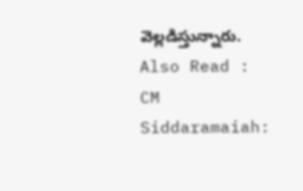వెల్లడిస్తున్నారు.
Also Read : CM Siddaramaiah: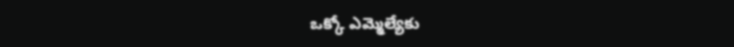ఒక్కో ఎమ్మెల్యేకు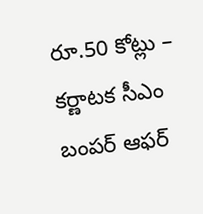రూ.50 కోట్లు – కర్ణాటక సీఎం బంపర్ ఆఫర్